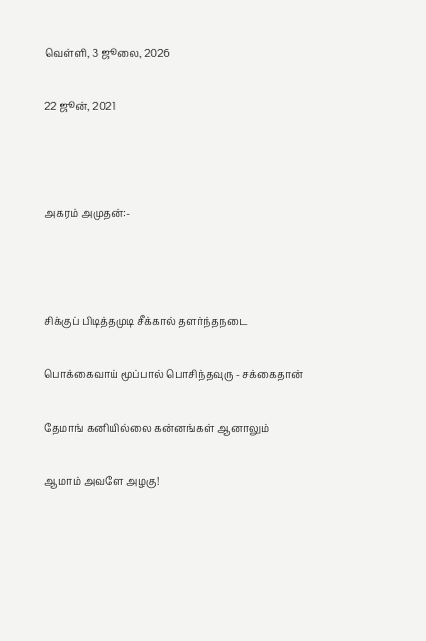வெள்ளி, 3 ஜூலை, 2026

22 ஜூன், 2021



அகரம் அமுதன்:-



சிக்குப் பிடித்தமுடி சீக்கால் தளர்ந்தநடை

பொக்கைவாய் மூப்பால் பொசிந்தவுரு - சக்கைதான்

தேமாங் கனியில்லை கன்னங்கள் ஆனாலும்

ஆமாம் அவளே அழகு!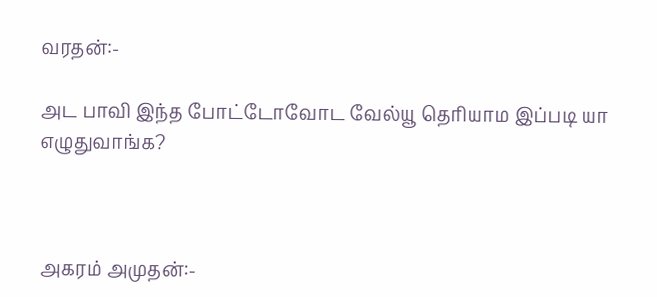வரதன்:-

அட பாவி இந்த போட்டோவோட வேல்யூ தெரியாம இப்படி யா எழுதுவாங்க?



அகரம் அமுதன்:-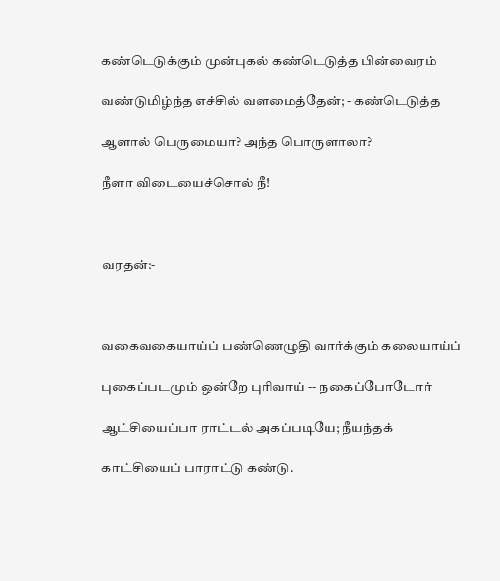கண்டெடுக்கும் முன்புகல் கண்டெடுத்த பின்வைரம்

வண்டுமிழ்ந்த எச்சில் வளமைத்தேன்; - கண்டெடுத்த

ஆளால் பெருமையா? அந்த பொருளாலா?

நீளா விடையைச்சொல் நீ!



வரதன்:-



வகைவகையாய்ப் பண்ணெழுதி வார்க்கும் கலையாய்ப்

புகைப்படமும் ஒன்றே புரிவாய் -- நகைப்போடோர்

ஆட்சியைப்பா ராட்டல் அகப்படியே; நீயந்தக்

காட்சியைப் பாராட்டு கண்டு.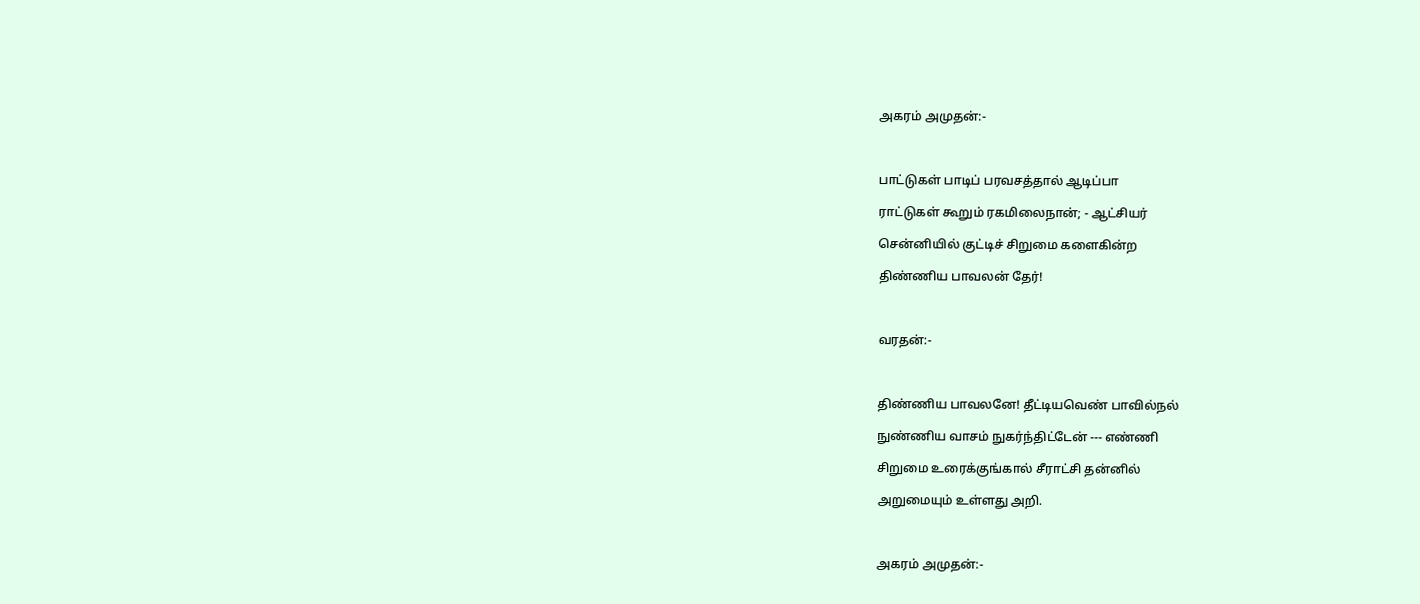அகரம் அமுதன்:-



பாட்டுகள் பாடிப் பரவசத்தால் ஆடிப்பா

ராட்டுகள் கூறும் ரகமிலைநான்; - ஆட்சியர்

சென்னியில் குட்டிச் சிறுமை களைகின்ற

திண்ணிய பாவலன் தேர்!



வரதன்:-



திண்ணிய பாவலனே! தீட்டியவெண் பாவில்நல்

நுண்ணிய வாசம் நுகர்ந்திட்டேன் --- எண்ணி

சிறுமை உரைக்குங்கால் சீராட்சி தன்னில்

அறுமையும் உள்ளது அறி.



அகரம் அமுதன்:-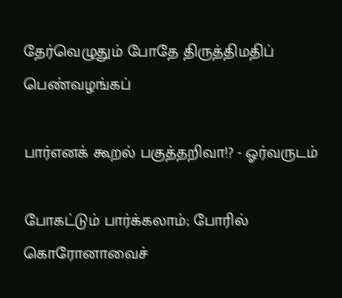தேர்வெழுதும் போதே திருத்திமதிப் பெண்வழங்கப்

பார்எனக் கூறல் பகுத்தறிவா!? - ஓர்வருடம்

போகட்டும் பார்க்கலாம்; போரில் கொரோனாவைச்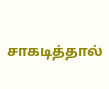சாகடித்தால்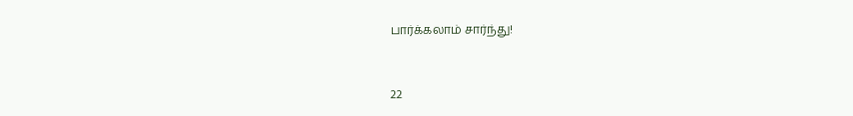பார்க்கலாம் சார்ந்து!



22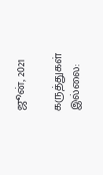ஜூன், 2021

கருத்துகள் இல்லை: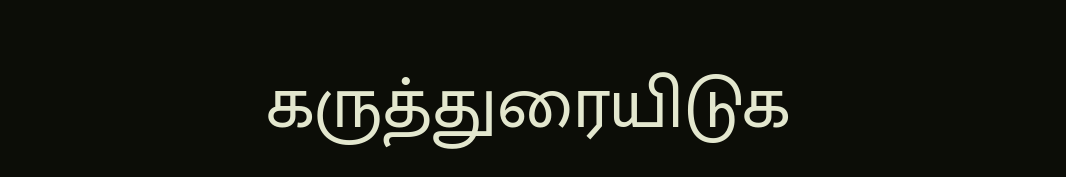கருத்துரையிடுக